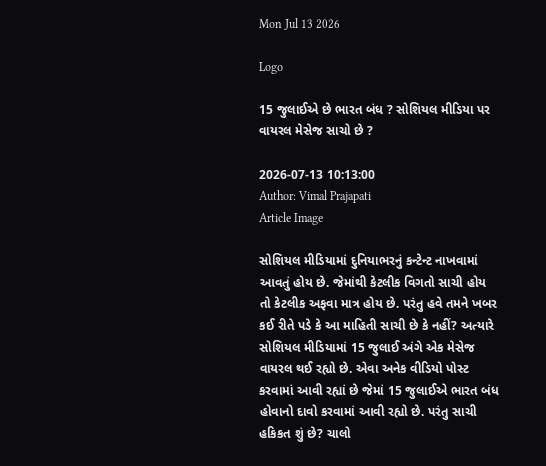Mon Jul 13 2026

Logo

15 જુલાઈએ છે ભારત બંધ ? સોશિયલ મીડિયા પર વાયરલ મેસેજ સાચો છે ?

2026-07-13 10:13:00
Author: Vimal Prajapati
Article Image

સોશિયલ મીડિયામાં દુનિયાભરનું કન્ટેન્ટ નાખવામાં આવતું હોય છે. જેમાંથી કેટલીક વિગતો સાચી હોય તો કેટલીક અફવા માત્ર હોય છે. પરંતુ હવે તમને ખબર કઈ રીતે પડે કે આ માહિતી સાચી છે કે નહીં? અત્યારે સોશિયલ મીડિયામાં 15 જુલાઈ અંગે એક મેસેજ વાયરલ થઈ રહ્યો છે. એવા અનેક વીડિયો પોસ્ટ કરવામાં આવી રહ્યાં છે જેમાં 15 જુલાઈએ ભારત બંધ હોવાનો દાવો કરવામાં આવી રહ્યો છે. પરંતુ સાચી હકિકત શું છે? ચાલો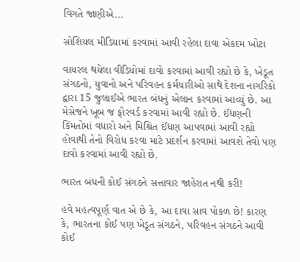વિગતે જાણીએ...

સોશિયલ મીડિયામાં કરવામાં આવી રહેલા દાવા એકદમ ખોટા

વાયરલ થયેલા વીડિયોમાં દાવો કરવામાં આવી રહ્યો છે કે, ખેડૂત સંગઠનો, યુવાનો અને પરિવહન કર્મચારીઓ સાથે દેશના નાગરિકો દ્વારા 15 જુલાઈએ ભારત બંધનું એલાન કરવામાં આવ્યું છે. આ મેસેજને ખૂબ જ ફોરવર્ડ કરવામાં આવી રહ્યો છે. ઈંધણની કિંમતોમાં વધારો અને મિશ્રિત ઈંધણ આપવામાં આવી રહ્યો હોવાથી તેનો વિરોધ કરવા માટે પ્રદર્શન કરવામાં આવશે તેવો પણ દાવો કરવામાં આવી રહ્યો છે.

ભારત બંધની કોઈ સંગઠને સત્તાવાર જાહેરાત નથી કરી!

હવે મહત્વપૂર્ણ વાત એ છે કે, આ દાવા સાવ પોકળ છે! કારણ કે, ભારતના કોઈ પણ ખેડૂત સંગઠને, પરિવહન સંગઠને આવી કોઈ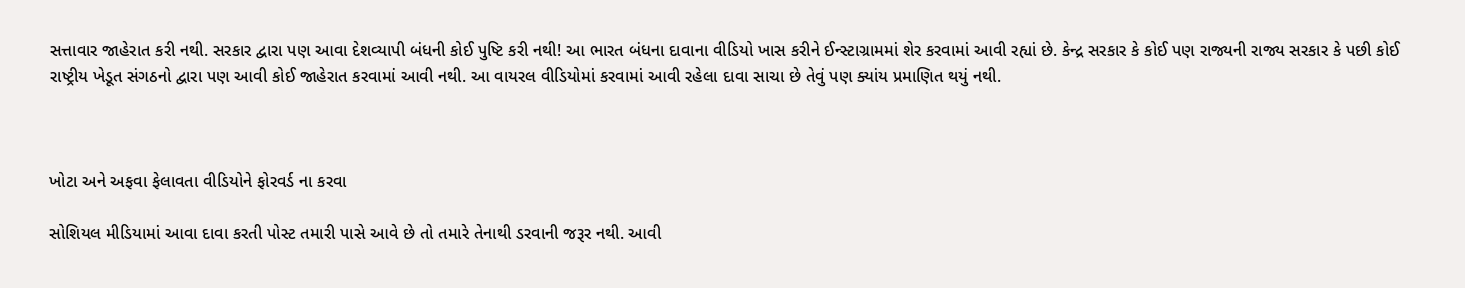સત્તાવાર જાહેરાત કરી નથી. સરકાર દ્વારા પણ આવા દેશવ્યાપી બંધની કોઈ પુષ્ટિ કરી નથી! આ ભારત બંધના દાવાના વીડિયો ખાસ કરીને ઈન્સ્ટાગ્રામમાં શેર કરવામાં આવી રહ્યાં છે. કેન્દ્ર સરકાર કે કોઈ પણ રાજ્યની રાજ્ય સરકાર કે પછી કોઈ રાષ્ટ્રીય ખેડૂત સંગઠનો દ્વારા પણ આવી કોઈ જાહેરાત કરવામાં આવી નથી. આ વાયરલ વીડિયોમાં કરવામાં આવી રહેલા દાવા સાચા છે તેવું પણ ક્યાંય પ્રમાણિત થયું નથી.



ખોટા અને અફવા ફેલાવતા વીડિયોને ફોરવર્ડ ના કરવા

સોશિયલ મીડિયામાં આવા દાવા કરતી પોસ્ટ તમારી પાસે આવે છે તો તમારે તેનાથી ડરવાની જરૂર નથી. આવી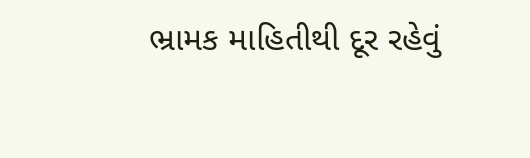ભ્રામક માહિતીથી દૂર રહેવું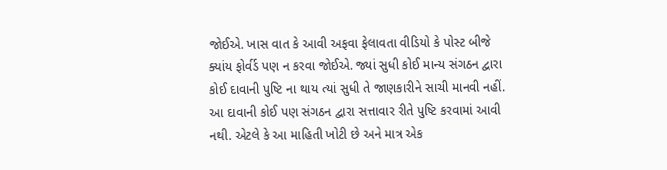જોઈએ. ખાસ વાત કે આવી અફવા ફેલાવતા વીડિયો કે પોસ્ટ બીજે ક્યાંય ફોર્વર્ડ પણ ન કરવા જોઈએ. જ્યાં સુધી કોઈ માન્ય સંગઠન દ્વારા કોઈ દાવાની પુષ્ટિ ના થાય ત્યાં સુધી તે જાણકારીને સાચી માનવી નહીં. આ દાવાની કોઈ પણ સંગઠન દ્વારા સત્તાવાર રીતે પુષ્ટિ કરવામાં આવી નથી. એટલે કે આ માહિતી ખોટી છે અને માત્ર એક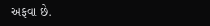અફવા છે.